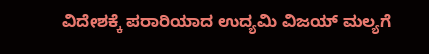ವಿದೇಶಕ್ಕೆ ಪರಾರಿಯಾದ ಉದ್ಯಮಿ ವಿಜಯ್ ಮಲ್ಯಗೆ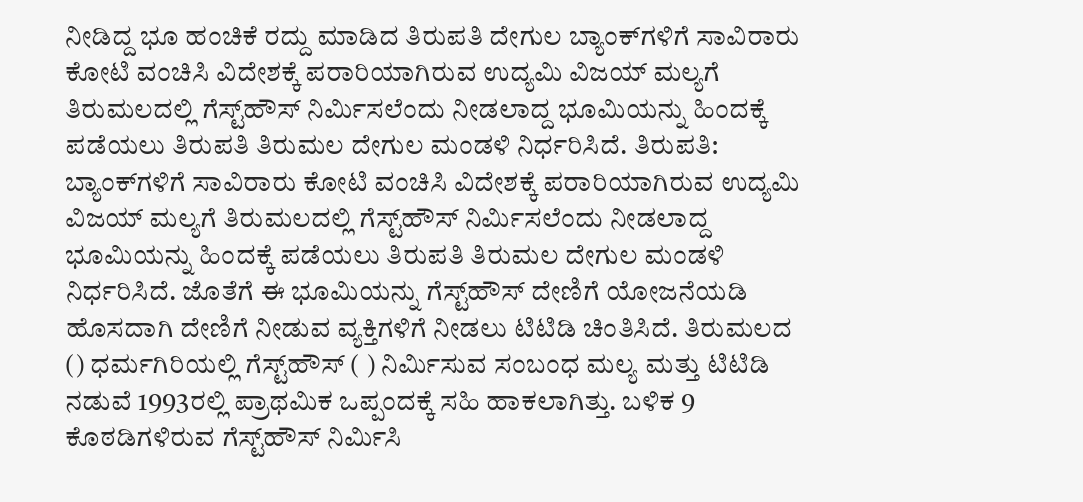ನೀಡಿದ್ದ ಭೂ ಹಂಚಿಕೆ ರದ್ದು ಮಾಡಿದ ತಿರುಪತಿ ದೇಗುಲ ಬ್ಯಾಂಕ್‌ಗಳಿಗೆ ಸಾವಿರಾರು ಕೋಟಿ ವಂಚಿಸಿ ವಿದೇಶಕ್ಕೆ ಪರಾರಿಯಾಗಿರುವ ಉದ್ಯಮಿ ವಿಜಯ್‌ ಮಲ್ಯಗೆ ತಿರುಮಲದಲ್ಲಿ ಗೆಸ್ಟ್‌ಹೌಸ್‌ ನಿರ್ಮಿಸಲೆಂದು ನೀಡಲಾದ್ದ ಭೂಮಿಯನ್ನು ಹಿಂದಕ್ಕೆ ಪಡೆಯಲು ತಿರುಪತಿ ತಿರುಮಲ ದೇಗುಲ ಮಂಡಳಿ ನಿರ್ಧರಿಸಿದೆ. ತಿರುಪತಿ: ಬ್ಯಾಂಕ್‌ಗಳಿಗೆ ಸಾವಿರಾರು ಕೋಟಿ ವಂಚಿಸಿ ವಿದೇಶಕ್ಕೆ ಪರಾರಿಯಾಗಿರುವ ಉದ್ಯಮಿ ವಿಜಯ್‌ ಮಲ್ಯಗೆ ತಿರುಮಲದಲ್ಲಿ ಗೆಸ್ಟ್‌ಹೌಸ್‌ ನಿರ್ಮಿಸಲೆಂದು ನೀಡಲಾದ್ದ ಭೂಮಿಯನ್ನು ಹಿಂದಕ್ಕೆ ಪಡೆಯಲು ತಿರುಪತಿ ತಿರುಮಲ ದೇಗುಲ ಮಂಡಳಿ ನಿರ್ಧರಿಸಿದೆ. ಜೊತೆಗೆ ಈ ಭೂಮಿಯನ್ನು ಗೆಸ್ಟ್‌ಹೌಸ್‌ ದೇಣಿಗೆ ಯೋಜನೆಯಡಿ ಹೊಸದಾಗಿ ದೇಣಿಗೆ ನೀಡುವ ವ್ಯಕ್ತಿಗಳಿಗೆ ನೀಡಲು ಟಿಟಿಡಿ ಚಿಂತಿಸಿದೆ. ತಿರುಮಲದ () ಧರ್ಮಗಿರಿಯಲ್ಲಿ ಗೆಸ್ಟ್‌ಹೌಸ್‌ ( ) ನಿರ್ಮಿಸುವ ಸಂಬಂಧ ಮಲ್ಯ ಮತ್ತು ಟಿಟಿಡಿ ನಡುವೆ 1993ರಲ್ಲಿ ಪ್ರಾಥಮಿಕ ಒಪ್ಪಂದಕ್ಕೆ ಸಹಿ ಹಾಕಲಾಗಿತ್ತು. ಬಳಿಕ 9 ಕೊಠಡಿಗಳಿರುವ ಗೆಸ್ಟ್‌ಹೌಸ್‌ ನಿರ್ಮಿಸಿ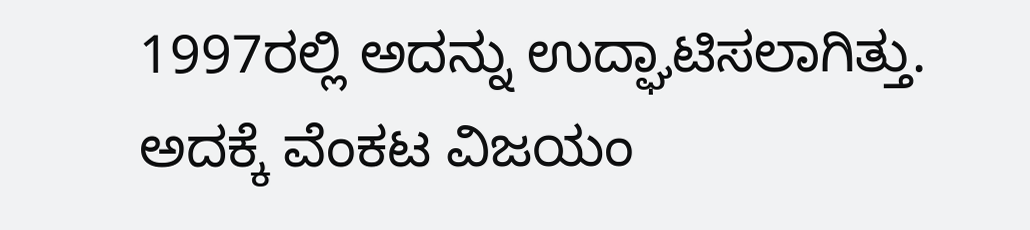1997ರಲ್ಲಿ ಅದನ್ನು ಉದ್ಘಾಟಿಸಲಾಗಿತ್ತು. ಅದಕ್ಕೆ ವೆಂಕಟ ವಿಜಯಂ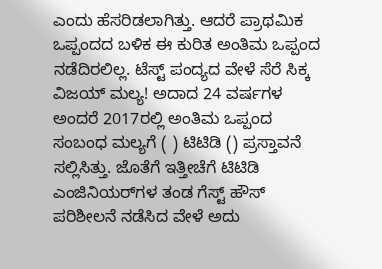ಎಂದು ಹೆಸರಿಡಲಾಗಿತ್ತು. ಆದರೆ ಪ್ರಾಥಮಿಕ ಒಪ್ಪಂದದ ಬಳಿಕ ಈ ಕುರಿತ ಅಂತಿಮ ಒಪ್ಪಂದ ನಡೆದಿರಲಿಲ್ಲ. ಟೆಸ್ಟ್ ಪಂದ್ಯದ ವೇಳೆ ಸೆರೆ ಸಿಕ್ಕ ವಿಜಯ್ ಮಲ್ಯ! ಅದಾದ 24 ವರ್ಷಗಳ ಅಂದರೆ 2017ರಲ್ಲಿ ಅಂತಿಮ ಒಪ್ಪಂದ ಸಂಬಂಧ ಮಲ್ಯಗೆ ( ) ಟಿಟಿಡಿ () ಪ್ರಸ್ತಾವನೆ ಸಲ್ಲಿಸಿತ್ತು. ಜೊತೆಗೆ ಇತ್ತೀಚೆಗೆ ಟಿಟಿಡಿ ಎಂಜಿನಿಯರ್‌ಗಳ ತಂಡ ಗೆಸ್ಟ್‌ ಹೌಸ್‌ ಪರಿಶೀಲನೆ ನಡೆಸಿದ ವೇಳೆ ಅದು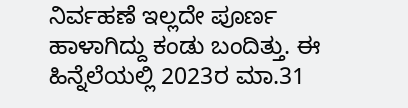ನಿರ್ವಹಣೆ ಇಲ್ಲದೇ ಪೂರ್ಣ ಹಾಳಾಗಿದ್ದು ಕಂಡು ಬಂದಿತ್ತು. ಈ ಹಿನ್ನೆಲೆಯಲ್ಲಿ 2023ರ ಮಾ.31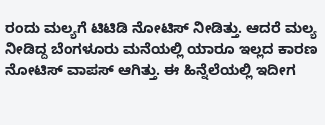ರಂದು ಮಲ್ಯಗೆ ಟಿಟಿಡಿ ನೋಟಿಸ್‌ ನೀಡಿತ್ತು. ಆದರೆ ಮಲ್ಯ ನೀಡಿದ್ದ ಬೆಂಗಳೂರು ಮನೆಯಲ್ಲಿ ಯಾರೂ ಇಲ್ಲದ ಕಾರಣ ನೋಟಿಸ್‌ ವಾಪಸ್‌ ಆಗಿತ್ತು. ಈ ಹಿನ್ನೆಲೆಯಲ್ಲಿ ಇದೀಗ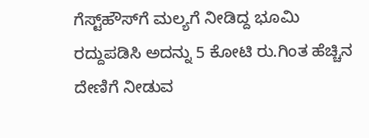ಗೆಸ್ಟ್‌ಹೌಸ್‌ಗೆ ಮಲ್ಯಗೆ ನೀಡಿದ್ದ ಭೂಮಿ ರದ್ದುಪಡಿಸಿ ಅದನ್ನು 5 ಕೋಟಿ ರು.ಗಿಂತ ಹೆಚ್ಚಿನ ದೇಣಿಗೆ ನೀಡುವ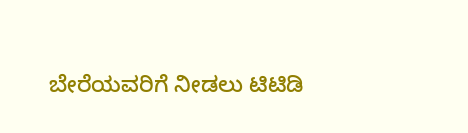ಬೇರೆಯವರಿಗೆ ನೀಡಲು ಟಿಟಿಡಿ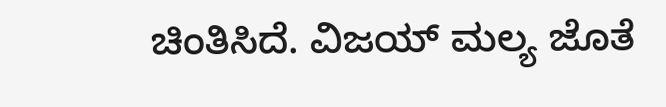ಚಿಂತಿಸಿದೆ. ವಿಜಯ್ ಮಲ್ಯ ಜೊತೆ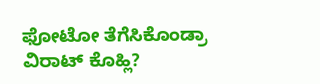ಫೋಟೋ ತೆಗೆಸಿಕೊಂಡ್ರಾ ವಿರಾಟ್ ಕೊಹ್ಲಿ?